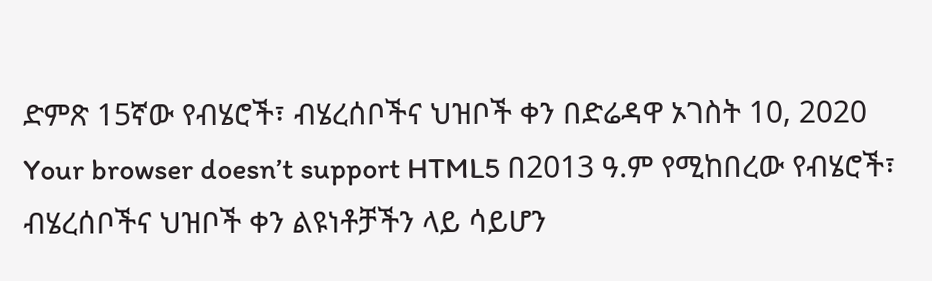ድምጽ 15ኛው የብሄሮች፣ ብሄረሰቦችና ህዝቦች ቀን በድሬዳዋ ኦገስት 10, 2020 Your browser doesn’t support HTML5 በ2013 ዓ.ም የሚከበረው የብሄሮች፣ ብሄረሰቦችና ህዝቦች ቀን ልዩነቶቻችን ላይ ሳይሆን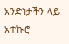አንድነታችን ላይ አተኩሮ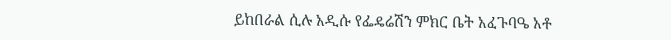ይከበራል ሲሉ አዲሱ የፌዴሬሽን ምክር ቤት አፈጉባዔ አቶ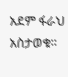አደም ፋራህ አስታወቁ።